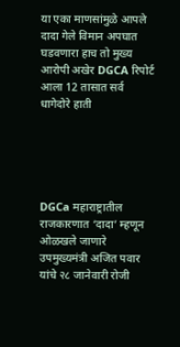या एका माणसांमुळे आपले दादा गेले विमान अपघात घडवणारा हाच तो मुख्य आरोपी अखेर DGCA रिपोर्ट आला 12 तासात सर्व धागेदोरे हाती





DGCa महाराष्ट्रातील राजकारणात ‘दादा’ म्हणून ओळखले जाणारे उपमुख्यमंत्री अजित पवार यांचे २८ जानेवारी रोजी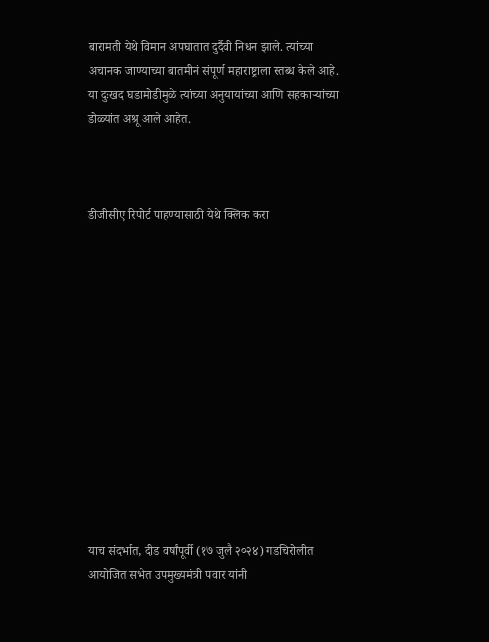बारामती येथे विमान अपघातात दुर्दैवी निधन झाले. त्यांच्या अचानक जाण्याच्या बातमीनं संपूर्ण महाराष्ट्राला स्तब्ध केले आहे. या दुःखद घडामोडीमुळे त्यांच्या अनुयायांच्या आणि सहकाऱ्यांच्या डोळ्यांत अश्रू आले आहेत.



डीजीसीए रिपोर्ट पाहण्यासाठी येथे क्लिक करा













याच संदर्भात, दीड वर्षांपूर्वी (१७ जुलै २०२४) गडचिरोलीत आयोजित सभेत उपमुख्यमंत्री पवार यांनी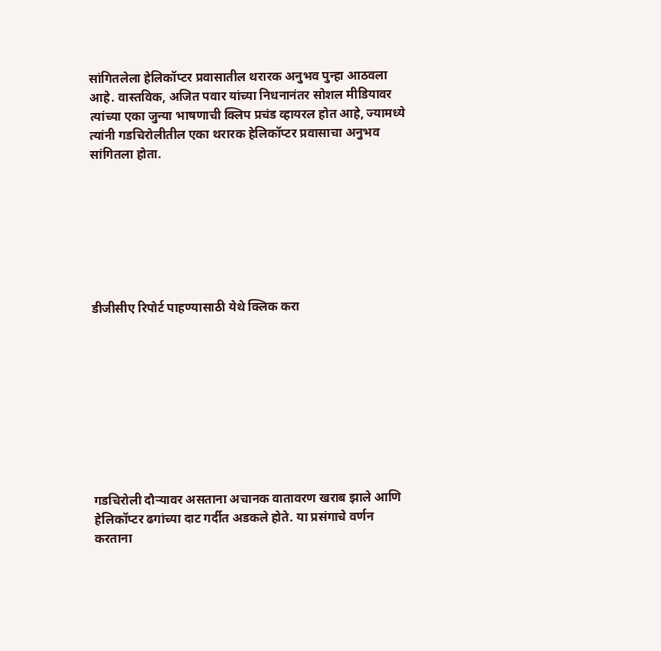सांगितलेला हेलिकॉप्टर प्रवासातील थरारक अनुभव पुन्हा आठवला आहे. वास्तविक, अजित पवार यांच्या निधनानंतर सोशल मीडियावर त्यांच्या एका जुन्या भाषणाची क्लिप प्रचंड व्हायरल होत आहे, ज्यामध्ये त्यांनी गडचिरोलीतील एका थरारक हेलिकॉप्टर प्रवासाचा अनुभव सांगितला होता.







डीजीसीए रिपोर्ट पाहण्यासाठी येथे क्लिक करा









गडचिरोली दौऱ्यावर असताना अचानक वातावरण खराब झाले आणि हेलिकॉप्टर ढगांच्या दाट गर्दीत अडकले होते. या प्रसंगाचे वर्णन करताना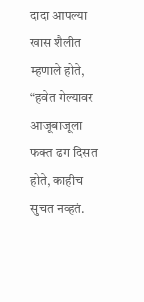दादा आपल्या खास शैलीत म्हणाले होते, “हवेत गेल्यावर आजूबाजूला फक्त ढग दिसत होते, काहीच सुचत नव्हतं.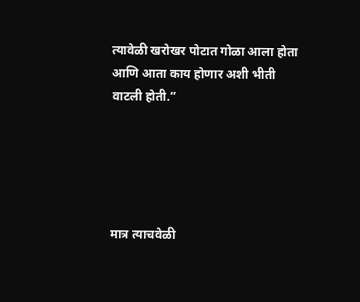त्यावेळी खरोखर पोटात गोळा आला होता आणि आता काय होणार अशी भीती वाटली होती.”





मात्र त्याचवेळी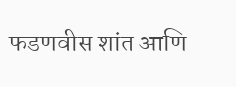फडणवीस शांत आणि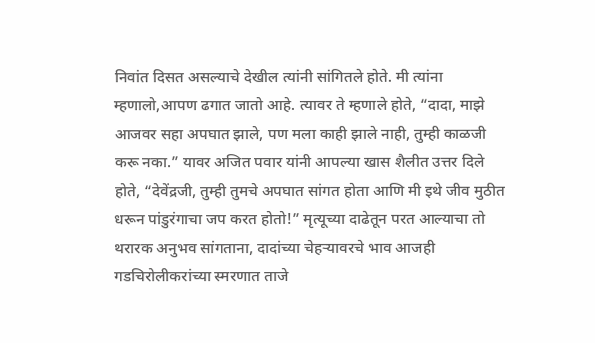निवांत दिसत असल्याचे देखील त्यांनी सांगितले होते. मी त्यांना म्हणालो,आपण ढगात जातो आहे. त्यावर ते म्हणाले होते, “दादा, माझे आजवर सहा अपघात झाले, पण मला काही झाले नाही, तुम्ही काळजी करू नका.” यावर अजित पवार यांनी आपल्या खास शैलीत उत्तर दिले होते, “देवेंद्रजी, तुम्ही तुमचे अपघात सांगत होता आणि मी इथे जीव मुठीत धरून पांडुरंगाचा जप करत होतो!” मृत्यूच्या दाढेतून परत आल्याचा तो थरारक अनुभव सांगताना, दादांच्या चेहऱ्यावरचे भाव आजही गडचिरोलीकरांच्या स्मरणात ताजे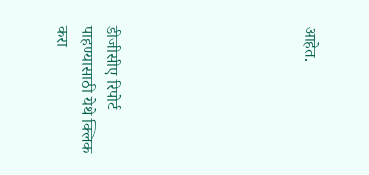आहेत.







डीजीसीए रिपोर्ट पाहण्यासाठी येथे क्लिक करा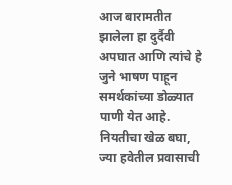आज बारामतीत झालेला हा दुर्दैवी अपघात आणि त्यांचे हे जुने भाषण पाहून समर्थकांच्या डोळ्यात पाणी येत आहे. नियतीचा खेळ बघा, ज्या हवेतील प्रवासाची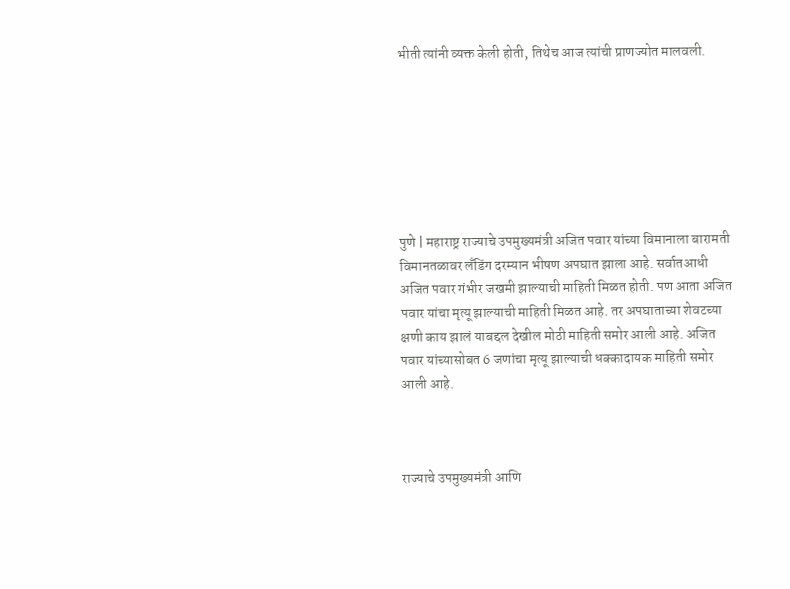भीती त्यांनी व्यक्त केली होती, तिथेच आज त्यांची प्राणज्योत मालवली.







पुणे | महाराष्ट्र राज्याचे उपमुख्यमंत्री अजित पवार यांच्या विमानाला बारामती विमानतळावर लँडिंग दरम्यान भीषण अपघात झाला आहे. सर्वातआधी अजित पवार गंभीर जखमी झाल्याची माहिती मिळत होती. पण आता अजित पवार यांचा मृत्यू झाल्याची माहिती मिळत आहे. तर अपघाताच्या शेवटच्या क्षणी काय झालं याबद्दल देखील मोठी माहिती समोर आली आहे. अजित पवार यांच्यासोबत 6 जणांचा मृत्यू झाल्याची धक्कादायक माहिती समोर आली आहे.



राज्याचे उपमुख्यमंत्री आणि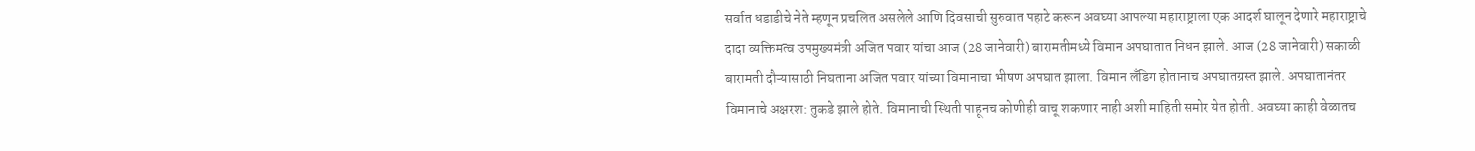सर्वात धडाडीचे नेते म्हणून प्रचलित असलेले आणि दिवसाची सुरुवात पहाटे करून अवघ्या आपल्या महाराष्ट्राला एक आदर्श घालून देणारे महाराष्ट्राचे दादा व्यक्तिमत्व उपमुख्यमंत्री अजित पवार यांचा आज (28 जानेवारी) बारामतीमध्ये विमान अपघातात निधन झाले. आज (28 जानेवारी) सकाळी बारामती दौऱ्यासाठी निघताना अजित पवार यांच्या विमानाचा भीषण अपघात झाला. विमान लँडिग होतानाच अपघातग्रस्त झाले. अपघातानंतर विमानाचे अक्षरश: तुकडे झाले होते. विमानाची स्थिती पाहूनच कोणीही वाचू शकणार नाही अशी माहिती समोर येत होती. अवघ्या काही वेळातच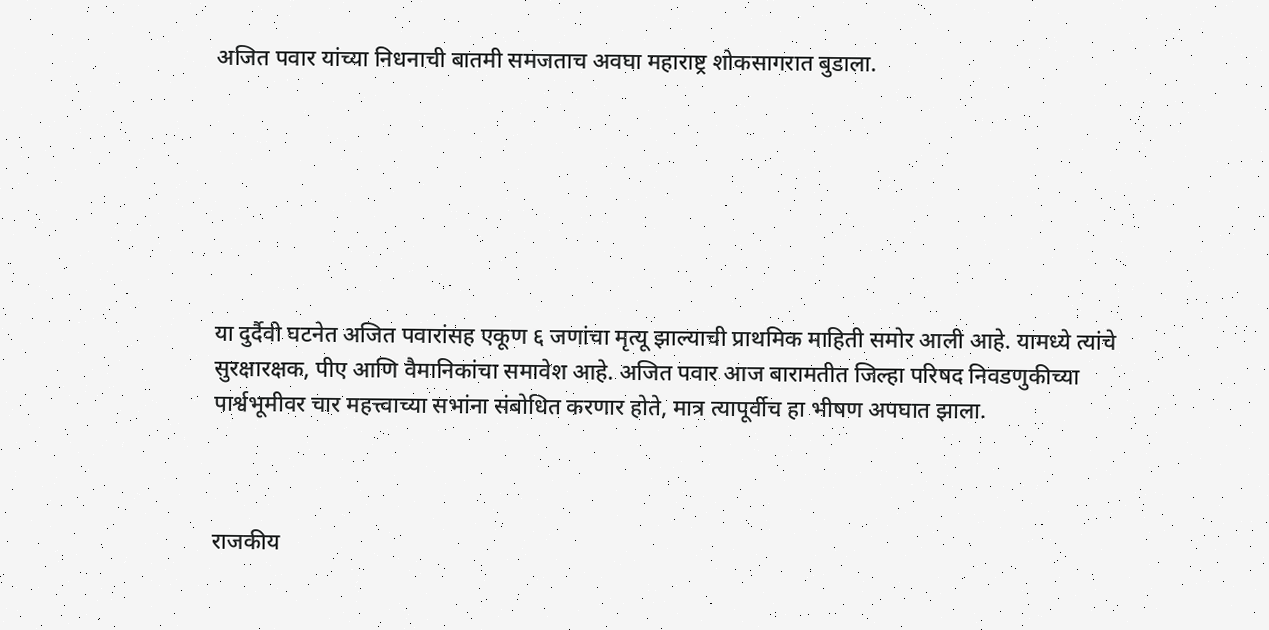अजित पवार यांच्या निधनाची बातमी समजताच अवघा महाराष्ट्र शोकसागरात बुडाला.







या दुर्दैवी घटनेत अजित पवारांसह एकूण ६ जणांचा मृत्यू झाल्याची प्राथमिक माहिती समोर आली आहे. यामध्ये त्यांचे सुरक्षारक्षक, पीए आणि वैमानिकांचा समावेश आहे. अजित पवार आज बारामतीत जिल्हा परिषद निवडणुकीच्या पार्श्वभूमीवर चार महत्त्वाच्या सभांना संबोधित करणार होते, मात्र त्यापूर्वीच हा भीषण अपघात झाला.



राजकीय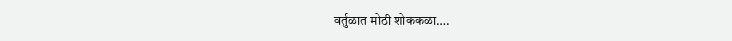वर्तुळात मोठी शोककळा….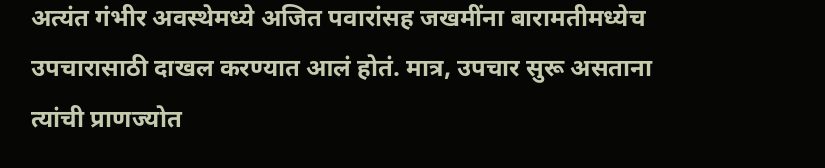अत्यंत गंभीर अवस्थेमध्ये अजित पवारांसह जखमींना बारामतीमध्येच उपचारासाठी दाखल करण्यात आलं होतं. मात्र, उपचार सुरू असताना त्यांची प्राणज्योत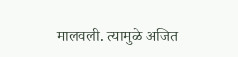मालवली. त्यामुळे अजित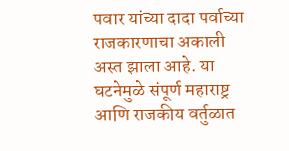पवार यांच्या दादा पर्वाच्या राजकारणाचा अकाली अस्त झाला आहे. या घटनेमुळे संपूर्ण महाराष्ट्र आणि राजकीय वर्तुळात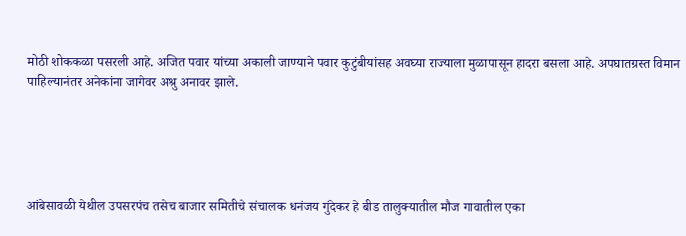मोठी शोककळा पसरली आहे. अजित पवार यांच्या अकाली जाण्याने पवार कुटुंबीयांसह अवघ्या राज्याला मुळापासून हादरा बसला आहे. अपघातग्रस्त विमान पाहिल्यानंतर अनेकांना जागेवर अश्रु अनावर झाले.





आंबेसावळी येथील उपसरपंच तसेच बाजार समितीचे संचालक धनंजय गुंदेकर हे बीड तालुक्यातील मौज गावातील एका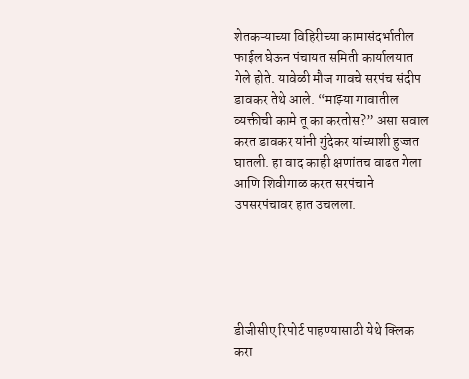शेतकऱ्याच्या विहिरीच्या कामासंदर्भातील फाईल घेऊन पंचायत समिती कार्यालयात गेले होते. यावेळी मौज गावचे सरपंच संदीप डावकर तेथे आले. “माझ्या गावातील व्यक्तीची कामे तू का करतोस?” असा सवाल करत डावकर यांनी गुंदेकर यांच्याशी हुज्जत घातली. हा वाद काही क्षणांतच वाढत गेला आणि शिवीगाळ करत सरपंचाने उपसरपंचावर हात उचलला.





डीजीसीए रिपोर्ट पाहण्यासाठी येथे क्लिक करा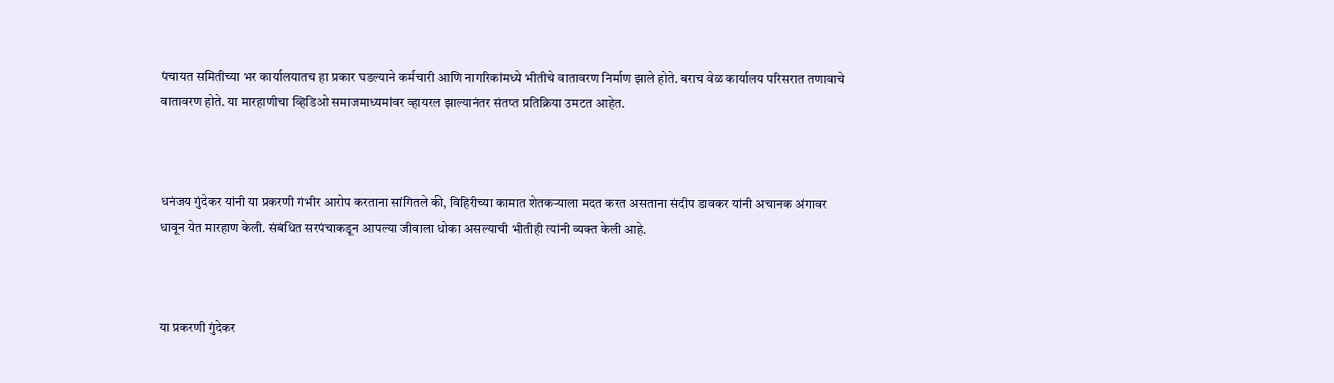पंचायत समितीच्या भर कार्यालयातच हा प्रकार घडल्याने कर्मचारी आणि नागरिकांमध्ये भीतीचे वातावरण निर्माण झाले होते. बराच वेळ कार्यालय परिसरात तणावाचे वातावरण होते. या मारहाणीचा व्हिडिओ समाजमाध्यमांवर व्हायरल झाल्यानंतर संतप्त प्रतिक्रिया उमटत आहेत.



धनंजय गुंदेकर यांनी या प्रकरणी गंभीर आरोप करताना सांगितले की, विहिरीच्या कामात शेतकऱ्याला मदत करत असताना संदीप डावकर यांनी अचानक अंगावर धावून येत मारहाण केली. संबंधित सरपंचाकडून आपल्या जीवाला धोका असल्याची भीतीही त्यांनी व्यक्त केली आहे.



या प्रकरणी गुंदेकर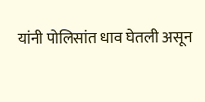यांनी पोलिसांत धाव घेतली असून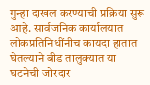गुन्हा दाखल करण्याची प्रक्रिया सुरू आहे. सार्वजनिक कार्यालयात लोकप्रतिनिधींनीच कायदा हातात घेतल्याने बीड तालुक्यात या घटनेची जोरदार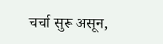चर्चा सुरू असून,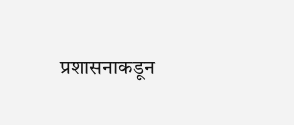प्रशासनाकडून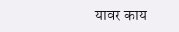यावर काय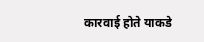कारवाई होते याकडे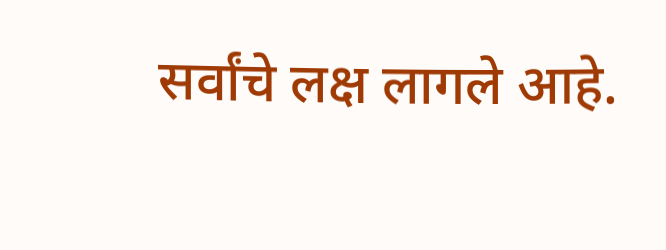सर्वांचे लक्ष लागले आहे.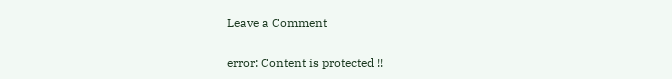Leave a Comment

error: Content is protected !!